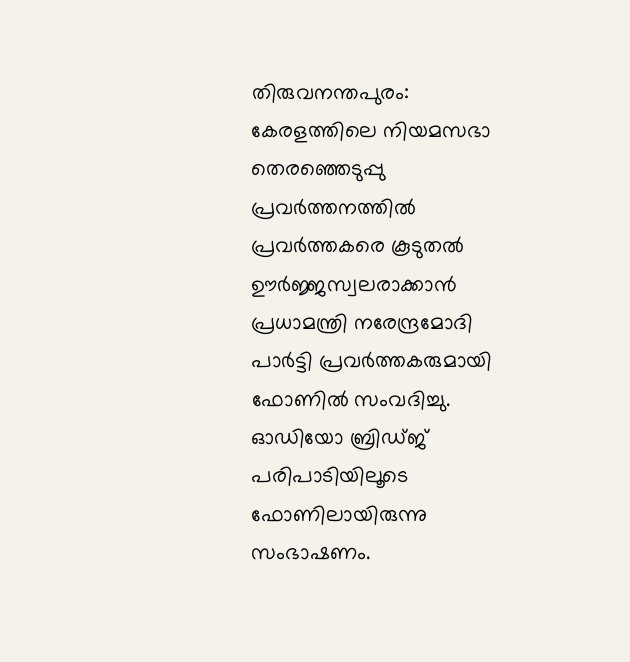തിരുവനന്തപുരം: കേരളത്തിലെ നിയമസഭാ തെരഞ്ഞെടുപ്പു പ്രവർത്തനത്തിൽ പ്രവർത്തകരെ കൂടുതൽ ഊർജ്ജസ്വലരാക്കാൻ പ്രധാമന്ത്രി നരേന്ദ്രമോദി പാർട്ടി പ്രവർത്തകരുമായി ഫോണിൽ സംവദിച്ചു.
ഓഡിയോ ബ്രിഡ്ജ് പരിപാടിയിലൂടെ ഫോണിലായിരുന്നു സംഭാഷണം.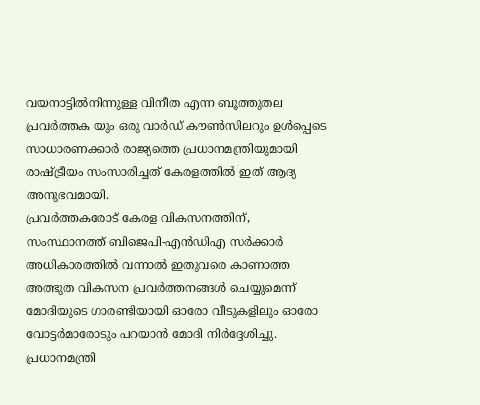വയനാട്ടിൽനിന്നുള്ള വിനീത എന്ന ബൂത്തുതല പ്രവർത്തക യും ഒരു വാർഡ് കൗൺസിലറും ഉൾപ്പെടെ സാധാരണക്കാർ രാജ്യത്തെ പ്രധാനമന്ത്രിയുമായി രാഷ്ട്രീയം സംസാരിച്ചത് കേരളത്തിൽ ഇത് ആദ്യ അനുഭവമായി.
പ്രവർത്തകരോട് കേരള വികസനത്തിന്, സംസ്ഥാനത്ത് ബിജെപി-എൻഡിഎ സർക്കാർ അധികാരത്തിൽ വന്നാൽ ഇതുവരെ കാണാത്ത അത്ഭുത വികസന പ്രവർത്തനങ്ങൾ ചെയ്യുമെന്ന് മോദിയുടെ ഗാരണ്ടിയായി ഓരോ വീടുകളിലും ഓരോ വോട്ടർമാരോടും പറയാൻ മോദി നിർദ്ദേശിച്ചു.
പ്രധാനമന്ത്രി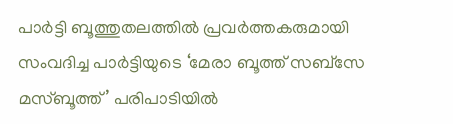പാർട്ടി ബൂത്തുതലത്തിൽ പ്രവർത്തകരുമായി സംവദിച്ച പാർട്ടിയുടെ ‘മേരാ ബൂത്ത് സബ്സേ മസ്ബൂത്ത്’ പരിപാടിയിൽ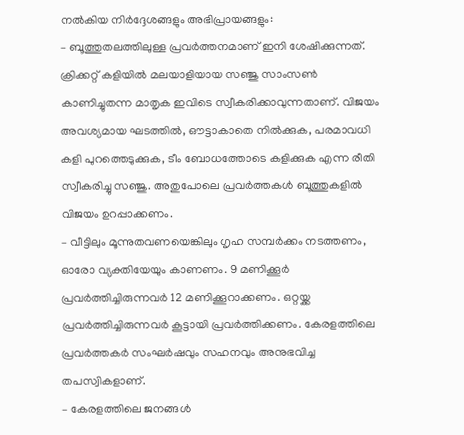നൽകിയ നിർദ്ദേശങ്ങളും അഭിപ്രായങ്ങളും:
– ബൂത്തുതലത്തിലുള്ള പ്രവർത്തനമാണ് ഇനി ശേഷിക്കുന്നത്. ക്രിക്കറ്റ് കളിയിൽ മലയാളിയായ സഞ്ജു സാംസൺ കാണിച്ചുതന്ന മാതൃക ഇവിടെ സ്വീകരിക്കാവുന്നതാണ്. വിജയം അവശ്യമായ ഘടത്തിൽ, ഔട്ടാകാതെ നിൽക്കുക, പരമാവധി കളി പുറത്തെടുക്കുക, ടീം ബോധത്തോടെ കളിക്കുക എന്ന രീതി സ്വീകരിച്ചു സഞ്ജു. അതുപോലെ പ്രവർത്തകൾ ബൂത്തുകളിൽ വിജയം ഉറപ്പാക്കണം.
– വീട്ടിലും മൂന്നുതവണയെങ്കിലും ഗൃഹ സമ്പർക്കം നടത്തണം, ഓരോ വ്യക്തിയേയും കാണണം. 9 മണിക്കൂർ പ്രവർത്തിച്ചിരുന്നവർ 12 മണിക്കൂറാക്കണം. ഒറ്റയ്ക്ക പ്രവർത്തിച്ചിരുന്നവർ കൂട്ടായി പ്രവർത്തിക്കണം. കേരളത്തിലെ പ്രവർത്തകർ സംഘർഷവും സഹനവും അനുഭവിച്ച തപസ്വികളാണ്.
– കേരളത്തിലെ ജനങ്ങൾ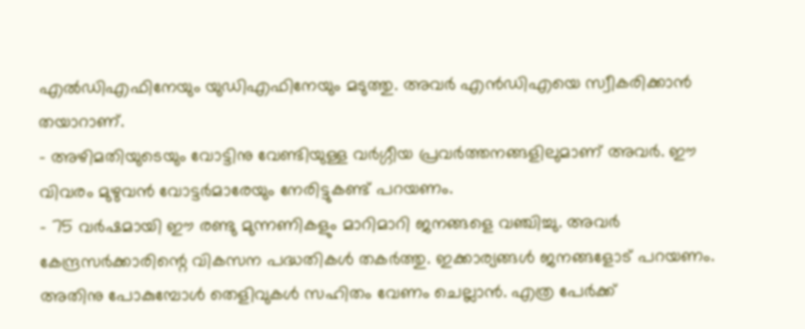എൽഡിഎഫിനേയും യുഡിഎഫിനേയും മടുത്തു. അവർ എൻഡിഎയെ സ്വീകരിക്കാൻ തയാറാണ്.
– അഴിമതിയുടെയും വോട്ടിനു വേണ്ടിയുള്ള വർഗ്ഗീയ പ്രവർത്തനങ്ങളിലുമാണ് അവർ. ഈ വിവരം മുഴുവൻ വോട്ടർമാരേയും നേരിട്ടുകണ്ട് പറയണം.
– 75 വർഷമായി ഈ രണ്ടു മുന്നണികളും മാറിമാറി ജനങ്ങളെ വഞ്ചിച്ചു. അവർ കേന്ദ്രസർക്കാരിന്റെ വികസന പദ്ധതികൾ തകർത്തു. ഇക്കാര്യങ്ങൾ ജനങ്ങളോട് പറയണം. അതിനു പോകുമ്പോൾ തെളിവുകൾ സഹിതം വേണം ചെല്ലാൻ. എത്ര പേർക്ക്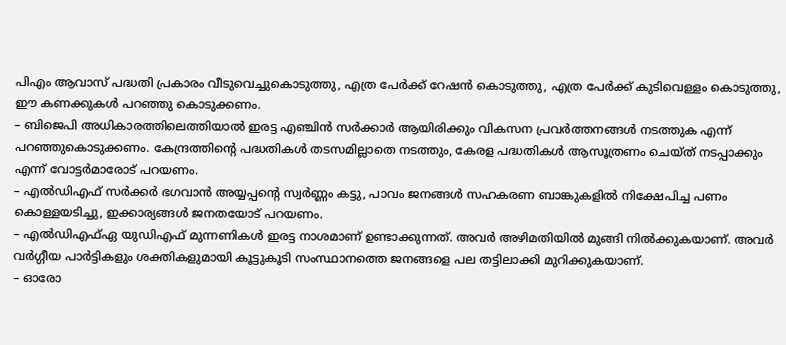പിഎം ആവാസ് പദ്ധതി പ്രകാരം വീടുവെച്ചുകൊടുത്തു, എത്ര പേർക്ക് റേഷൻ കൊടുത്തു, എത്ര പേർക്ക് കുടിവെള്ളം കൊടുത്തു, ഈ കണക്കുകൾ പറഞ്ഞു കൊടുക്കണം.
– ബിജെപി അധികാരത്തിലെത്തിയാൽ ഇരട്ട എഞ്ചിൻ സർക്കാർ ആയിരിക്കും വികസന പ്രവർത്തനങ്ങൾ നടത്തുക എന്ന് പറഞ്ഞുകൊടുക്കണം. കേന്ദ്രത്തിന്റെ പദ്ധതികൾ തടസമില്ലാതെ നടത്തും, കേരള പദ്ധതികൾ ആസൂത്രണം ചെയ്ത് നടപ്പാക്കും എന്ന് വോട്ടർമാരോട് പറയണം.
– എൽഡിഎഫ് സർക്കർ ഭഗവാൻ അയ്യപ്പന്റെ സ്വർണ്ണം കട്ടു, പാവം ജനങ്ങൾ സഹകരണ ബാങ്കുകളിൽ നിക്ഷേപിച്ച പണം കൊള്ളയടിച്ചു, ഇക്കാര്യങ്ങൾ ജനതയോട് പറയണം.
– എൽഡിഎഫ്ഏ യുഡിഎഫ് മുന്നണികൾ ഇരട്ട നാശമാണ് ഉണ്ടാക്കുന്നത്. അവർ അഴിമതിയിൽ മുങ്ങി നിൽക്കുകയാണ്. അവർ വർഗ്ഗീയ പാർട്ടികളും ശക്തികളുമായി കൂട്ടുകൂടി സംസ്ഥാനത്തെ ജനങ്ങളെ പല തട്ടിലാക്കി മുറിക്കുകയാണ്.
– ഓരോ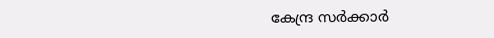കേന്ദ്ര സർക്കാർ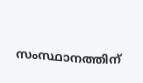സംസ്ഥാനത്തിന്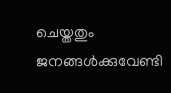ചെയ്തതും ജനങ്ങൾക്കുവേണ്ടി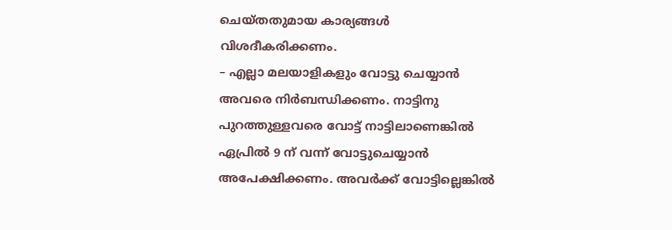ചെയ്തതുമായ കാര്യങ്ങൾ വിശദീകരിക്കണം.
– എല്ലാ മലയാളികളും വോട്ടു ചെയ്യാൻ അവരെ നിർബന്ധിക്കണം. നാട്ടിനു പുറത്തുള്ളവരെ വോട്ട് നാട്ടിലാണെങ്കിൽ ഏപ്രിൽ 9 ന് വന്ന് വോട്ടുചെയ്യാൻ അപേക്ഷിക്കണം. അവർക്ക് വോട്ടില്ലെങ്കിൽ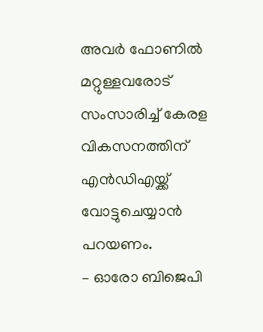അവർ ഫോണിൽ മറ്റുള്ളവരോട് സംസാരിച്ച് കേരള വികസനത്തിന് എൻഡിഎയ്ക്ക് വോട്ടുചെയ്യാൻ പറയണം.
– ഓരോ ബിജെപി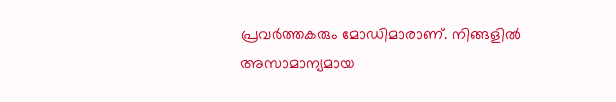പ്രവർത്തകരും മോഡിമാരാണ്. നിങ്ങളിൽ അസാമാന്യമായ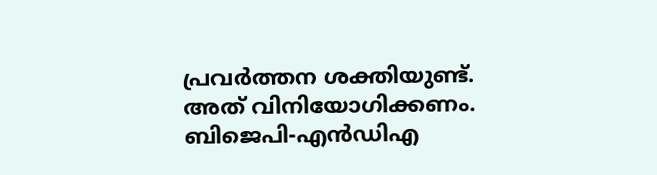പ്രവർത്തന ശക്തിയുണ്ട്. അത് വിനിയോഗിക്കണം. ബിജെപി-എൻഡിഎ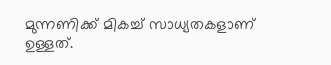മുന്നണിക്ക് മികച്ച് സാധ്യതകളാണ് ഉള്ളത്.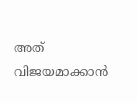അത് വിജയമാക്കാൻ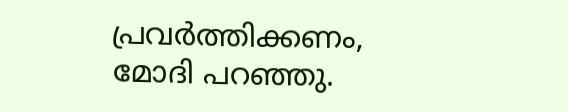പ്രവർത്തിക്കണം, മോദി പറഞ്ഞു.